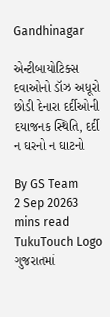Gandhinagar

એન્ટીબાયોટિક્સ દવાઓનો ડૉઝ અધૂરો છોડી દેનારા દર્દીઓની દયાજનક સ્થિતિ, દર્દી ન ઘરનો ન ઘાટનો

By GS Team
2 Sep 20263 mins read
TukuTouch Logo
ગુજરાતમાં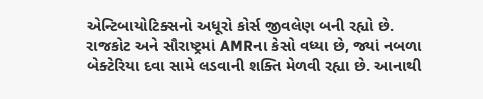એન્ટિબાયોટિક્સનો અધૂરો કોર્સ જીવલેણ બની રહ્યો છે. રાજકોટ અને સૌરાષ્ટ્રમાં AMRના કેસો વધ્યા છે, જ્યાં નબળા બેક્ટેરિયા દવા સામે લડવાની શક્તિ મેળવી રહ્યા છે. આનાથી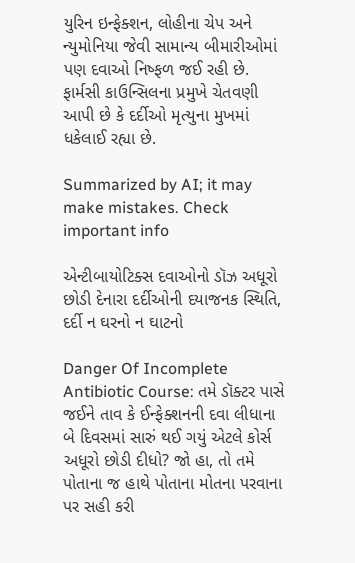યુરિન ઇન્ફેક્શન, લોહીના ચેપ અને ન્યુમોનિયા જેવી સામાન્ય બીમારીઓમાં પણ દવાઓ નિષ્ફળ જઈ રહી છે. ફાર્મસી કાઉન્સિલના પ્રમુખે ચેતવણી આપી છે કે દર્દીઓ મૃત્યુના મુખમાં ધકેલાઈ રહ્યા છે.

Summarized by AI; it may make mistakes. Check important info

એન્ટીબાયોટિક્સ દવાઓનો ડૉઝ અધૂરો છોડી દેનારા દર્દીઓની દયાજનક સ્થિતિ, દર્દી ન ઘરનો ન ઘાટનો

Danger Of Incomplete Antibiotic Course: તમે ડૉક્ટર પાસે જઈને તાવ કે ઈન્ફેક્શનની દવા લીધાના બે દિવસમાં સારું થઈ ગયું એટલે કોર્સ અધૂરો છોડી દીધો? જો હા, તો તમે પોતાના જ હાથે પોતાના મોતના પરવાના પર સહી કરી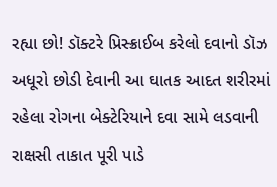રહ્યા છો! ડૉક્ટરે પ્રિસ્ક્રાઈબ કરેલો દવાનો ડૉઝ અધૂરો છોડી દેવાની આ ઘાતક આદત શરીરમાં રહેલા રોગના બેક્ટેરિયાને દવા સામે લડવાની રાક્ષસી તાકાત પૂરી પાડે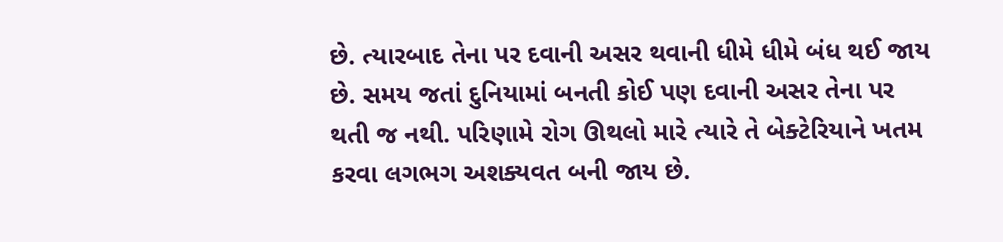છે. ત્યારબાદ તેના પર દવાની અસર થવાની ધીમે ધીમે બંધ થઈ જાય છે. સમય જતાં દુનિયામાં બનતી કોઈ પણ દવાની અસર તેના પર થતી જ નથી. પરિણામે રોગ ઊથલો મારે ત્યારે તે બેક્ટેરિયાને ખતમ કરવા લગભગ અશક્યવત બની જાય છે.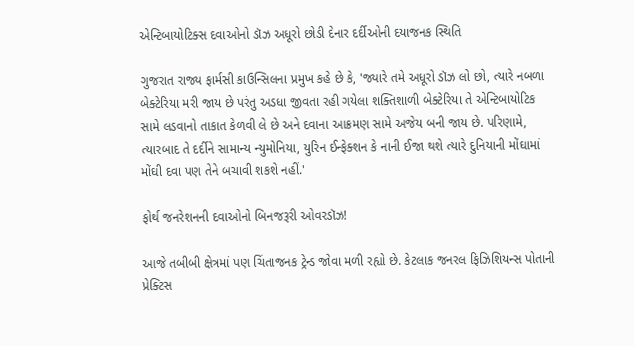એન્ટિબાયોટિક્સ દવાઓનો ડૉઝ અધૂરો છોડી દેનાર દર્દીઓની દયાજનક સ્થિતિ

ગુજરાત રાજ્ય ફાર્મસી કાઉન્સિલના પ્રમુખ કહે છે કે, 'જ્યારે તમે અધૂરો ડૉઝ લો છો, ત્યારે નબળા બેક્ટેરિયા મરી જાય છે પરંતુ અડધા જીવતા રહી ગયેલા શક્તિશાળી બેક્ટેરિયા તે એન્ટિબાયોટિક સામે લડવાનો તાકાત કેળવી લે છે અને દવાના આક્રમણ સામે અજેય બની જાય છે. પરિણામે, ત્યારબાદ તે દર્દીને સામાન્ય ન્યુમોનિયા, યુરિન ઈન્ફેક્શન કે નાની ઈજા થશે ત્યારે દુનિયાની મોંઘામાં મોંઘી દવા પણ તેને બચાવી શકશે નહીં.'

ફોર્થ જનરેશનની દવાઓનો બિનજરૂરી ઓવરડૉઝ!

આજે તબીબી ક્ષેત્રમાં પણ ચિંતાજનક ટ્રેન્ડ જોવા મળી રહ્યો છે. કેટલાક જનરલ ફિઝિશિયન્સ પોતાની પ્રેક્ટિસ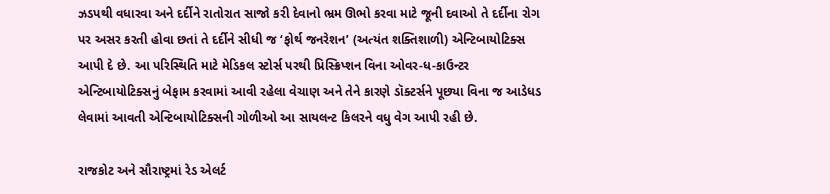ઝડપથી વધારવા અને દર્દીને રાતોરાત સાજો કરી દેવાનો ભ્રમ ઊભો કરવા માટે જૂની દવાઓ તે દર્દીના રોગ પર અસર કરતી હોવા છતાં તે દર્દીને સીધી જ ‘ફોર્થ જનરેશન’ (અત્યંત શક્તિશાળી) એન્ટિબાયોટિક્સ આપી દે છે. આ પરિસ્થિતિ માટે મેડિકલ સ્ટોર્સ પરથી પ્રિસ્ક્રિપ્શન વિના ઓવર-ધ-કાઉન્ટર એન્ટિબાયોટિક્સનું બેફામ કરવામાં આવી રહેલા વેચાણ અને તેને કારણે ડૉક્ટર્સને પૂછ્યા વિના જ આડેધડ લેવામાં આવતી એન્ટિબાયોટિક્સની ગોળીઓ આ સાયલન્ટ કિલરને વધુ વેગ આપી રહી છે.

રાજકોટ અને સૌરાષ્ટ્રમાં રેડ એલર્ટ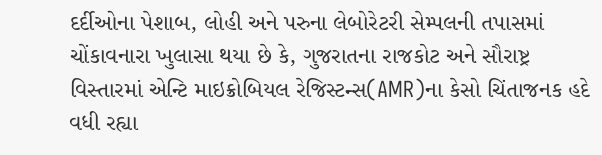દર્દીઓના પેશાબ, લોહી અને પરુના લેબોરેટરી સેમ્પલની તપાસમાં ચોંકાવનારા ખુલાસા થયા છે કે, ગુજરાતના રાજકોટ અને સૌરાષ્ટ્ર વિસ્તારમાં એન્ટિ માઇક્રોબિયલ રેજિસ્ટન્સ(AMR)ના કેસો ચિંતાજનક હદે વધી રહ્યા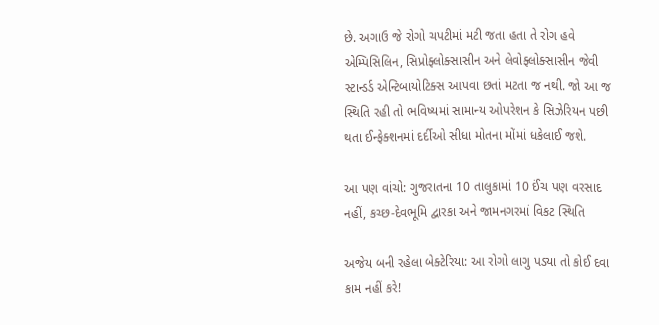છે. અગાઉ જે રોગો ચપટીમાં મટી જતા હતા તે રોગ હવે એમ્પિસિલિન, સિપ્રોફ્લોક્સાસીન અને લેવોફ્લોક્સાસીન જેવી સ્ટાન્ડર્ડ એન્ટિબાયોટિક્સ આપવા છતાં મટતા જ નથી. જો આ જ સ્થિતિ રહી તો ભવિષ્યમાં સામાન્ય ઓપરેશન કે સિઝેરિયન પછી થતા ઈન્ફેક્શનમાં દર્દીઓ સીધા મોતના મોંમાં ધકેલાઈ જશે.

આ પણ વાંચો: ગુજરાતના 10 તાલુકામાં 10 ઈંચ પણ વરસાદ નહીં, કચ્છ-દેવભૂમિ દ્વારકા અને જામનગરમાં વિકટ સ્થિતિ

અજેય બની રહેલા બેક્ટેરિયા: આ રોગો લાગુ પડ્યા તો કોઈ દવા કામ નહીં કરે!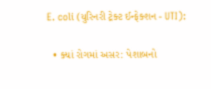E. coli (યુરિનરી ટ્રેક્ટ ઈન્ફેક્શન - UTI):

  • ક્યાં રોગમાં અસર: પેશાબનો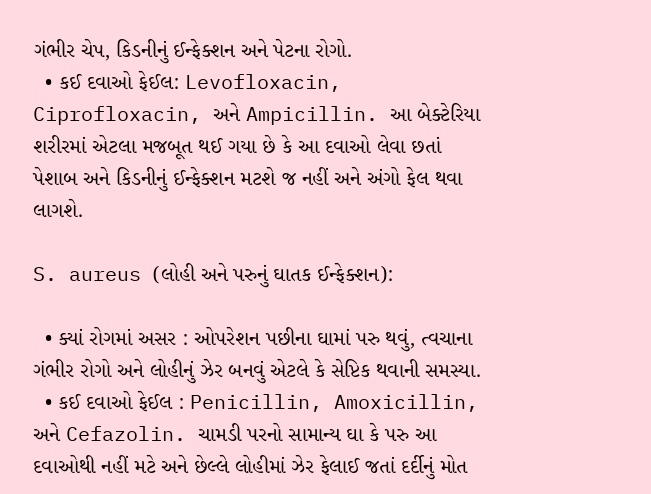ગંભીર ચેપ, કિડનીનું ઈન્ફેક્શન અને પેટના રોગો.
  • કઈ દવાઓ ફેઈલ: Levofloxacin, Ciprofloxacin, અને Ampicillin. આ બેક્ટેરિયા શરીરમાં એટલા મજબૂત થઈ ગયા છે કે આ દવાઓ લેવા છતાં પેશાબ અને કિડનીનું ઈન્ફેક્શન મટશે જ નહીં અને અંગો ફેલ થવા લાગશે.

S. aureus (લોહી અને પરુનું ઘાતક ઈન્ફેક્શન):

  • ક્યાં રોગમાં અસર : ઓપરેશન પછીના ઘામાં પરુ થવું, ત્વચાના ગંભીર રોગો અને લોહીનું ઝેર બનવું એટલે કે સેપ્ટિક થવાની સમસ્યા.
  • કઈ દવાઓ ફેઈલ : Penicillin, Amoxicillin, અને Cefazolin. ચામડી પરનો સામાન્ય ઘા કે પરુ આ દવાઓથી નહીં મટે અને છેલ્લે લોહીમાં ઝેર ફેલાઈ જતાં દર્દીનું મોત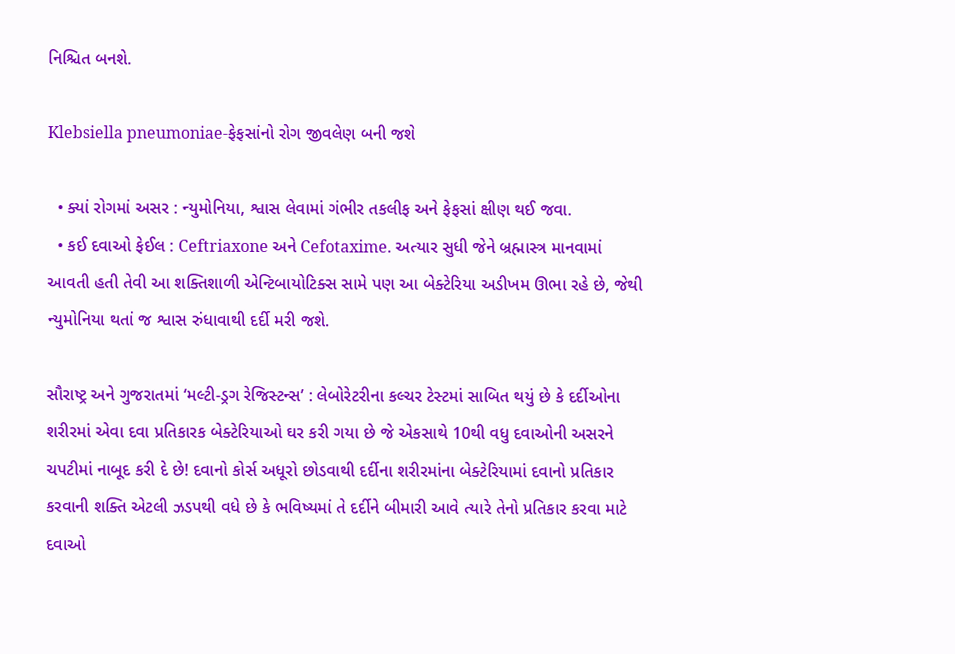નિશ્ચિત બનશે.

Klebsiella pneumoniae-ફેફસાંનો રોગ જીવલેણ બની જશે

  • ક્યાં રોગમાં અસર : ન્યુમોનિયા, શ્વાસ લેવામાં ગંભીર તકલીફ અને ફેફસાં ક્ષીણ થઈ જવા.
  • કઈ દવાઓ ફેઈલ : Ceftriaxone અને Cefotaxime. અત્યાર સુધી જેને બ્રહ્માસ્ત્ર માનવામાં આવતી હતી તેવી આ શક્તિશાળી એન્ટિબાયોટિક્સ સામે પણ આ બેક્ટેરિયા અડીખમ ઊભા રહે છે, જેથી ન્યુમોનિયા થતાં જ શ્વાસ રુંધાવાથી દર્દી મરી જશે.

સૌરાષ્ટ્ર અને ગુજરાતમાં ‘મલ્ટી-ડ્રગ રેજિસ્ટન્સ’ : લેબોરેટરીના કલ્ચર ટેસ્ટમાં સાબિત થયું છે કે દર્દીઓના શરીરમાં એવા દવા પ્રતિકારક બેક્ટેરિયાઓ ઘર કરી ગયા છે જે એકસાથે 10થી વધુ દવાઓની અસરને ચપટીમાં નાબૂદ કરી દે છે! દવાનો કોર્સ અધૂરો છોડવાથી દર્દીના શરીરમાંના બેક્ટેરિયામાં દવાનો પ્રતિકાર કરવાની શક્તિ એટલી ઝડપથી વધે છે કે ભવિષ્યમાં તે દર્દીને બીમારી આવે ત્યારે તેનો પ્રતિકાર કરવા માટે દવાઓ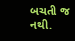બચતી જ નથી.